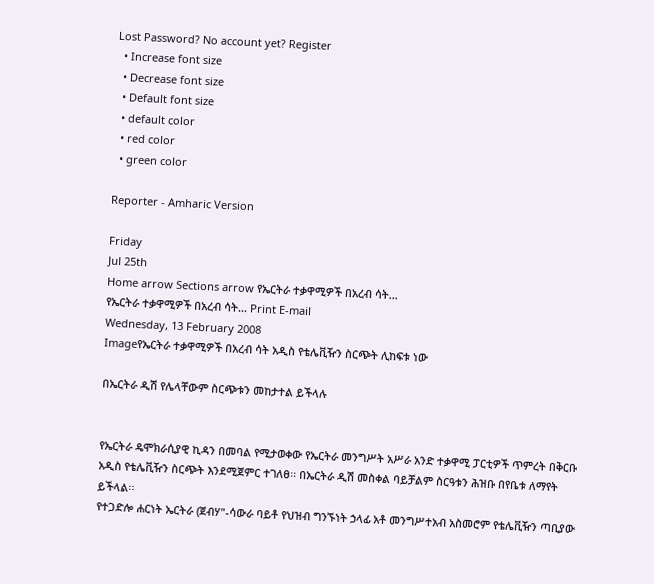Lost Password? No account yet? Register
  • Increase font size
  • Decrease font size
  • Default font size
  • default color
  • red color
  • green color

Reporter - Amharic Version

Friday
Jul 25th
Home arrow Sections arrow የኤርትራ ተቃዋሚዎች በአረብ ሳት...
የኤርትራ ተቃዋሚዎች በአረብ ሳት... Print E-mail
Wednesday, 13 February 2008
Imageየኤርትራ ተቃዋሚዎች በአረብ ሳት አዲስ የቴሌቪዥን ስርጭት ሊከፍቱ ነው

በኤርትራ ዲሽ የሌላቸውም ስርጭቱን መከታተል ይችላሉ


የኤርትራ ዴሞክራሲያዊ ኪዳን በመባል የሚታወቀው የኤርትራ መንግሥት አሥራ አንድ ተቃዋሚ ፓርቲዎች ጥምረት በቅርቡ አዲስ የቴሌቪዥን ስርጭት እንደሚጀምር ተገለፀ፡፡ በኤርትራ ዲሽ መስቀል ባይቻልም ስርዓቱን ሕዝቡ በየቤቱ ለማየት ይችላል፡፡
የተጋድሎ ሐርነት ኤርትራ (ጀብሃ"-ሳውራ ባይቶ የህዝብ ግንኙነት ኃላፊ አቶ መንግሥተአብ አስመሮም የቴሌቪዥን ጣቢያው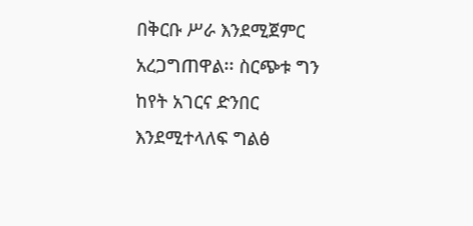በቅርቡ ሥራ እንደሚጀምር አረጋግጠዋል፡፡ ስርጭቱ ግን ከየት አገርና ድንበር እንደሚተላለፍ ግልፅ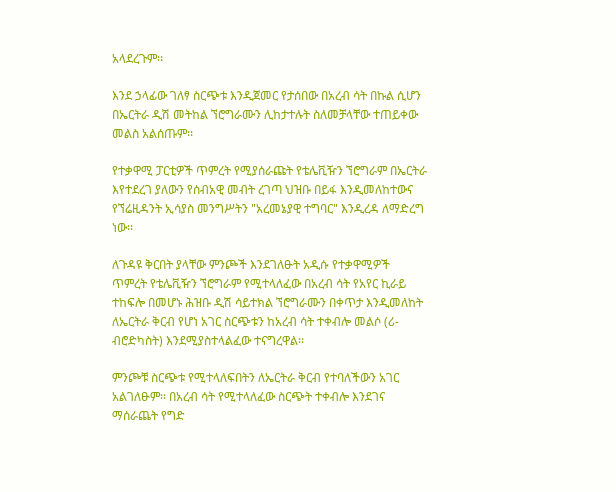አላደረጉም፡፡

እንደ ኃላፊው ገለፃ ስርጭቱ እንዲጀመር የታሰበው በአረብ ሳት በኩል ሲሆን በኤርትራ ዲሽ መትከል ኘሮግራሙን ሊከታተሉት ስለመቻላቸው ተጠይቀው መልስ አልሰጡም፡፡

የተቃዋሚ ፓርቲዎች ጥምረት የሚያሰራጩት የቴሌቪዥን ኘሮግራም በኤርትራ እየተደረገ ያለውን የሰብአዊ መብት ረገጣ ህዝቡ በይፋ እንዲመለከተውና የኘሬዚዳንት ኢሳያስ መንግሥትን "አረመኔያዊ ተግባር" እንዲረዳ ለማድረግ ነው፡፡

ለጉዳዩ ቅርበት ያላቸው ምንጮች እንደገለፁት አዲሱ የተቃዋሚዎች ጥምረት የቴሌቪዥን ኘሮግራም የሚተላለፈው በአረብ ሳት የአየር ኪራይ ተከፍሎ በመሆኑ ሕዝቡ ዲሽ ሳይተክል ኘሮግራሙን በቀጥታ እንዲመለከት ለኤርትራ ቅርብ የሆነ አገር ስርጭቱን ከአረብ ሳት ተቀብሎ መልሶ (ሪ-ብሮድካስት) እንደሚያስተላልፈው ተናግረዋል፡፡

ምንጮቹ ስርጭቱ የሚተላለፍበትን ለኤርትራ ቅርብ የተባለችውን አገር አልገለፁም፡፡ በአረብ ሳት የሚተላለፈው ስርጭት ተቀብሎ እንደገና ማሰራጨት የግድ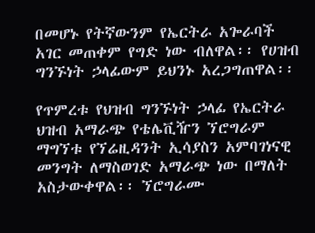በመሆኑ የትኛውንም የኤርትራ አጐራባች አገር መጠቀም የግድ ነው ብለዋል፡፡ የሀዝብ ግንኙነት ኃላፊውም ይህንኑ አረጋግጠዋል፡፡

የጥምረቱ የህዝብ ግንኙነት ኃላፊ የኤርትራ ህዝብ አማራጭ የቴሌቪዥን ኘሮግራም ማግኘቱ የኘሬዚዳንት ኢሳያስን አምባገነናዊ መንግት ለማስወገድ አማራጭ ነው በማለት አስታውቀዋል፡፡ ኘሮግራሙ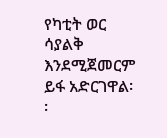የካቲት ወር ሳያልቅ እንደሚጀመርም ይፋ አድርገዋል፡፡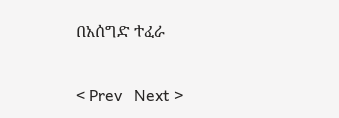በአሰግድ ተፈራ

< Prev   Next >